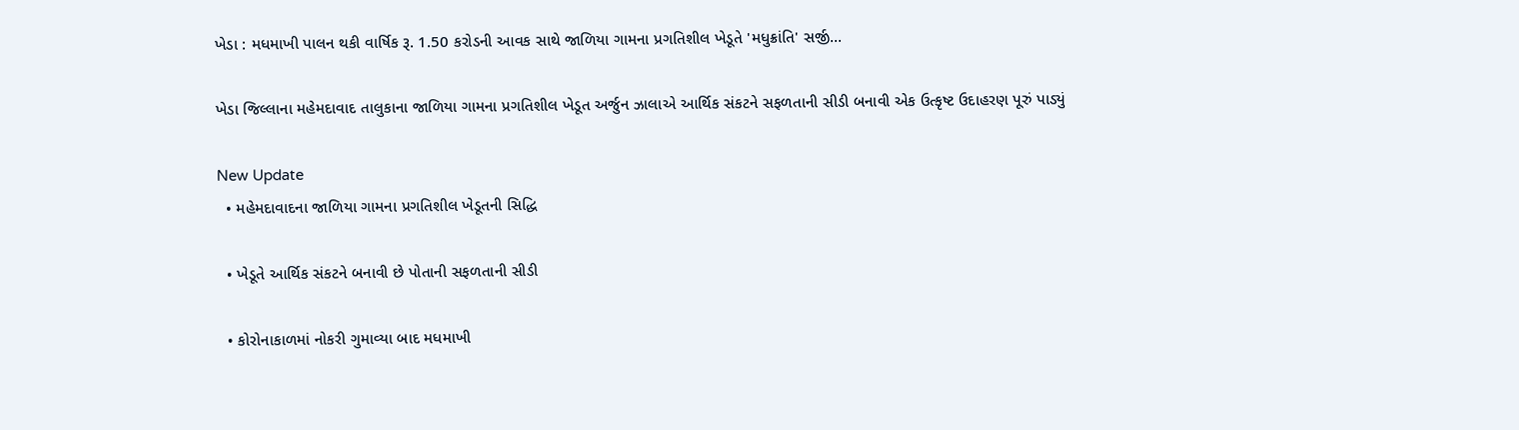ખેડા : મધમાખી પાલન થકી વાર્ષિક રૂ. 1.50 કરોડની આવક સાથે જાળિયા ગામના પ્રગતિશીલ ખેડૂતે 'મધુક્રાંતિ' સર્જી...

ખેડા જિલ્લાના મહેમદાવાદ તાલુકાના જાળિયા ગામના પ્રગતિશીલ ખેડૂત અર્જુન ઝાલાએ આર્થિક સંકટને સફળતાની સીડી બનાવી એક ઉત્કૃષ્ટ ઉદાહરણ પૂરું પાડ્યું

New Update
  • મહેમદાવાદના જાળિયા ગામના પ્રગતિશીલ ખેડૂતની સિદ્ધિ

  • ખેડૂતે આર્થિક સંકટને બનાવી છે પોતાની સફળતાની સીડી

  • કોરોનાકાળમાં નોકરી ગુમાવ્યા બાદ મધમાખી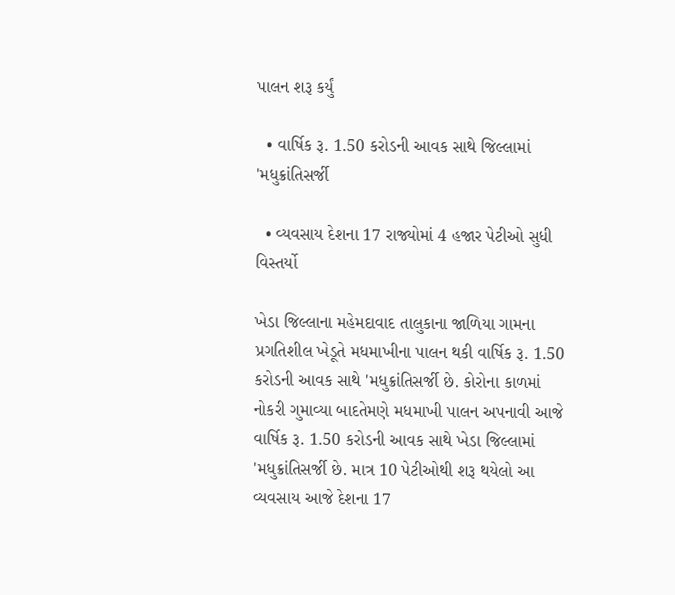પાલન શરૂ કર્યું

  • વાર્ષિક રૂ. 1.50 કરોડની આવક સાથે જિલ્લામાં 'મધુક્રાંતિસર્જી

  • વ્યવસાય દેશના 17 રાજ્યોમાં 4 હજાર પેટીઓ સુધી વિસ્તર્યો

ખેડા જિલ્લાના મહેમદાવાદ તાલુકાના જાળિયા ગામના પ્રગતિશીલ ખેડૂતે મધમાખીના પાલન થકી વાર્ષિક રૂ. 1.50 કરોડની આવક સાથે 'મધુક્રાંતિસર્જી છે. કોરોના કાળમાં નોકરી ગુમાવ્યા બાદતેમણે મધમાખી પાલન અપનાવી આજે વાર્ષિક રૂ. 1.50 કરોડની આવક સાથે ખેડા જિલ્લામાં 'મધુક્રાંતિસર્જી છે. માત્ર 10 પેટીઓથી શરૂ થયેલો આ વ્યવસાય આજે દેશના 17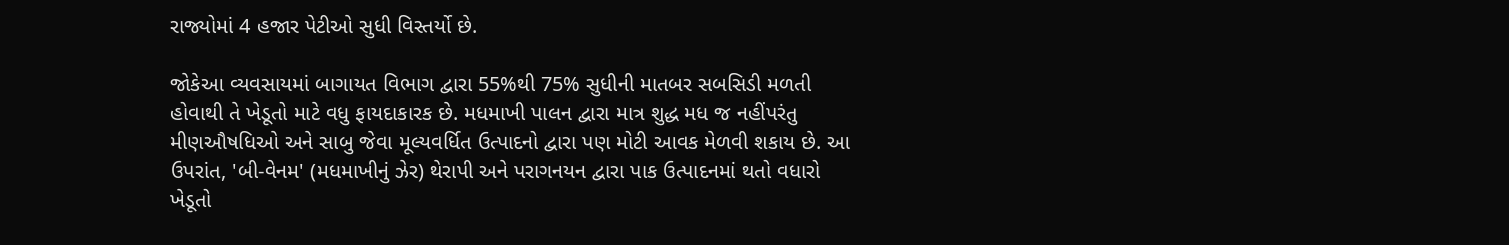રાજ્યોમાં 4 હજાર પેટીઓ સુધી વિસ્તર્યો છે.

જોકેઆ વ્યવસાયમાં બાગાયત વિભાગ દ્વારા 55%થી 75% સુધીની માતબર સબસિડી મળતી હોવાથી તે ખેડૂતો માટે વધુ ફાયદાકારક છે. મધમાખી પાલન દ્વારા માત્ર શુદ્ધ મધ જ નહીંપરંતુ મીણઔષધિઓ અને સાબુ જેવા મૂલ્યવર્ધિત ઉત્પાદનો દ્વારા પણ મોટી આવક મેળવી શકાય છે. આ ઉપરાંત, 'બી-વેનમ' (મધમાખીનું ઝેર) થેરાપી અને પરાગનયન દ્વારા પાક ઉત્પાદનમાં થતો વધારો ખેડૂતો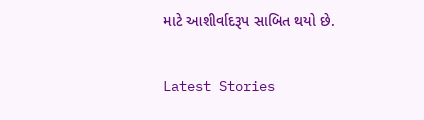માટે આશીર્વાદરૂપ સાબિત થયો છે.

Latest Stories